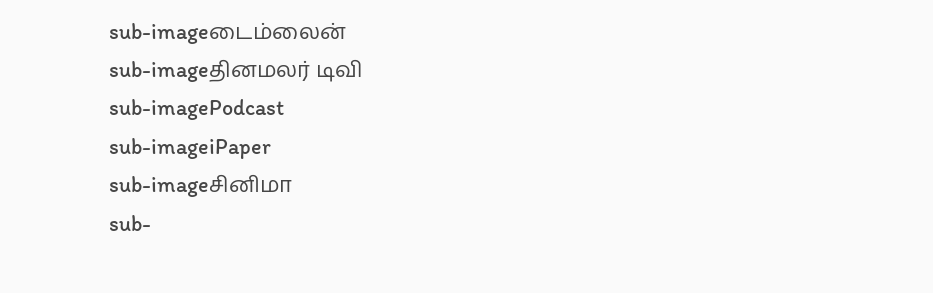sub-imageடைம்லைன்
sub-imageதினமலர் டிவி
sub-imagePodcast
sub-imageiPaper
sub-imageசினிமா
sub-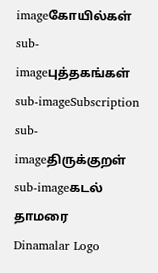imageகோயில்கள்
sub-imageபுத்தகங்கள்
sub-imageSubscription
sub-imageதிருக்குறள்
sub-imageகடல் தாமரை
Dinamalar Logo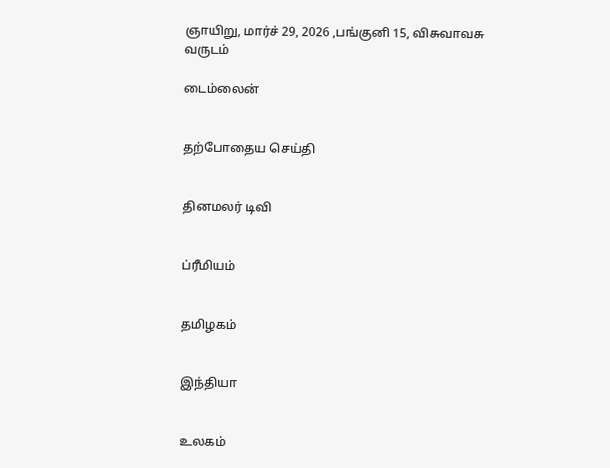ஞாயிறு, மார்ச் 29, 2026 ,பங்குனி 15, விசுவாவசு வருடம்

டைம்லைன்


தற்போதைய செய்தி


தினமலர் டிவி


ப்ரீமியம்


தமிழகம்


இந்தியா


உலகம்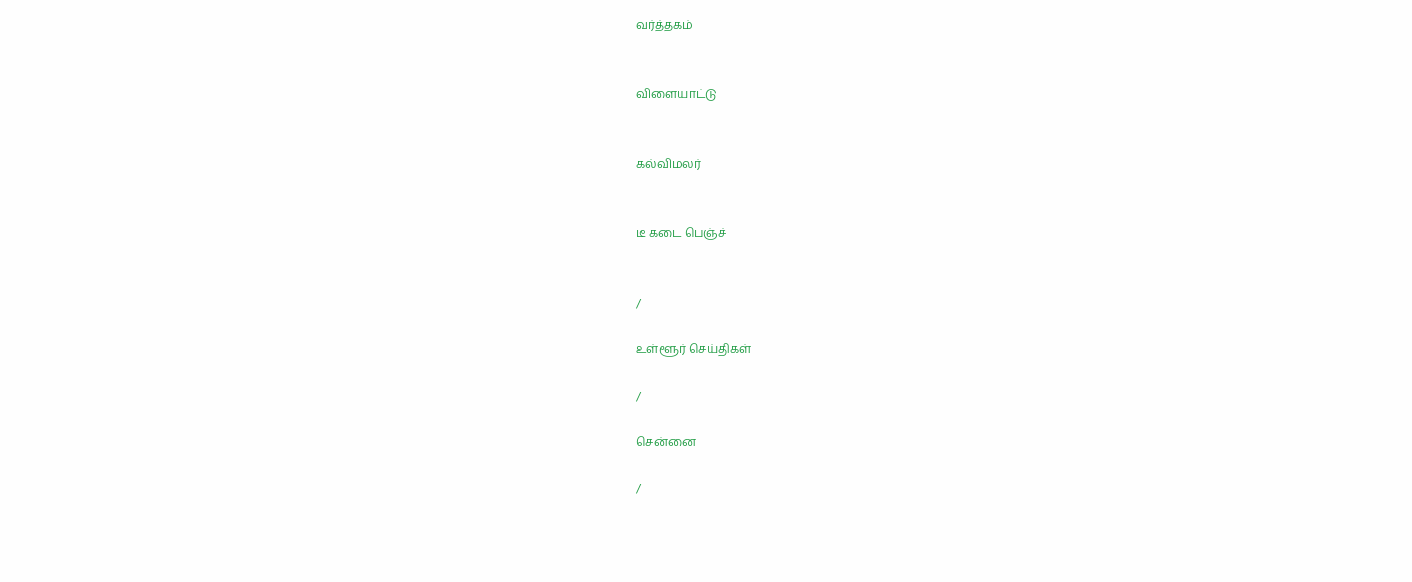வர்த்தகம்


விளையாட்டு


கல்விமலர்


டீ கடை பெஞ்ச்


/

உள்ளூர் செய்திகள்

/

சென்னை

/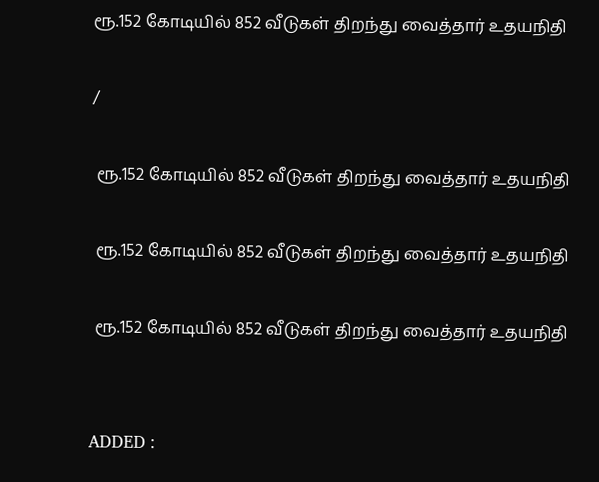ரூ.152 கோடியில் 852 வீடுகள் திறந்து வைத்தார் உதயநிதி

/

 ரூ.152 கோடியில் 852 வீடுகள் திறந்து வைத்தார் உதயநிதி

 ரூ.152 கோடியில் 852 வீடுகள் திறந்து வைத்தார் உதயநிதி

 ரூ.152 கோடியில் 852 வீடுகள் திறந்து வைத்தார் உதயநிதி


ADDED :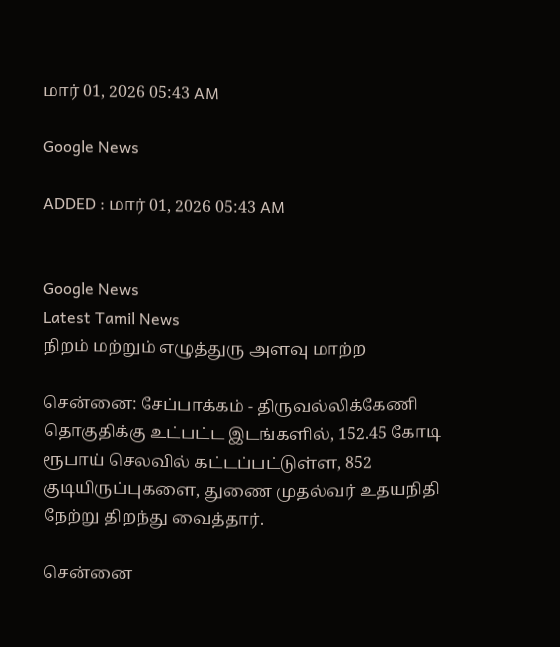மார் 01, 2026 05:43 AM

Google News

ADDED : மார் 01, 2026 05:43 AM


Google News
Latest Tamil News
நிறம் மற்றும் எழுத்துரு அளவு மாற்ற

சென்னை: சேப்பாக்கம் - திருவல்லிக்கேணி தொகுதிக்கு உட்பட்ட இடங்களில், 152.45 கோடி ரூபாய் செலவில் கட்டப்பட்டுள்ள, 852 குடியிருப்புகளை, துணை முதல்வர் உதயநிதி நேற்று திறந்து வைத்தார்.

சென்னை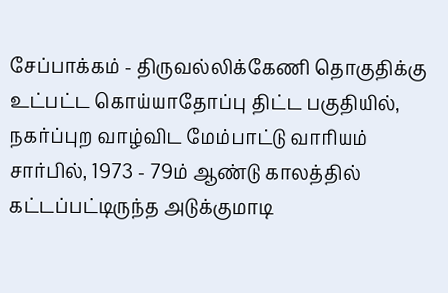சேப்பாக்கம் - திருவல்லிக்கேணி தொகுதிக்கு உட்பட்ட கொய்யாதோப்பு திட்ட பகுதியில், நகர்ப்புற வாழ்விட மேம்பாட்டு வாரியம் சார்பில், 1973 - 79ம் ஆண்டு காலத்தில் கட்டப்பட்டிருந்த அடுக்குமாடி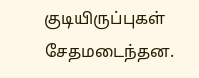குடியிருப்புகள் சேதமடைந்தன.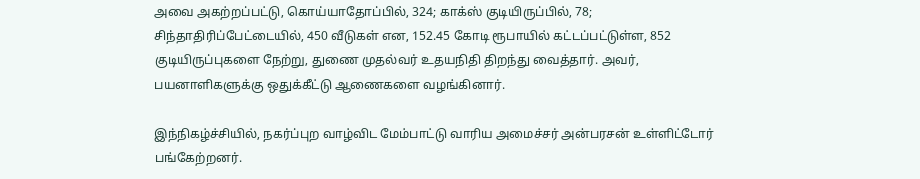அவை அகற்றப்பட்டு, கொய்யாதோப்பில், 324; காக்ஸ் குடியிருப்பில், 78; சிந்தாதிரிப்பேட்டையில், 450 வீடுகள் என, 152.45 கோடி ரூபாயில் கட்டப்பட்டுள்ள, 852 குடியிருப்புகளை நேற்று, துணை முதல்வர் உதயநிதி திறந்து வைத்தார். அவர், பயனாளிகளுக்கு ஒதுக்கீட்டு ஆணைகளை வழங்கினார்.

இந்நிகழ்ச்சியில், நகர்ப்புற வாழ்விட மேம்பாட்டு வாரிய அமைச்சர் அன்பரசன் உள்ளிட்டோர் பங்கேற்றனர்.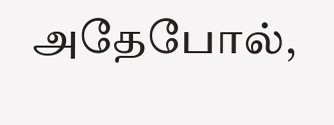அதேபோல்,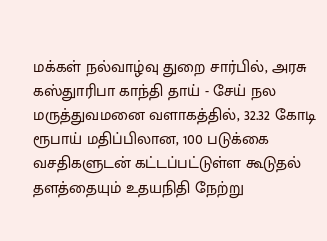மக்கள் நல்வாழ்வு துறை சார்பில், அரசு கஸ்துாரிபா காந்தி தாய் - சேய் நல மருத்துவமனை வளாகத்தில், 32.32 கோடி ரூபாய் மதிப்பிலான, 100 படுக்கை வசதிகளுடன் கட்டப்பட்டுள்ள கூடுதல் தளத்தையும் உதயநிதி நேற்று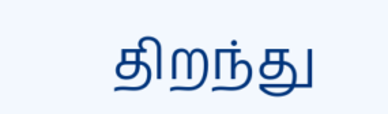திறந்து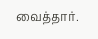வைத்தார்.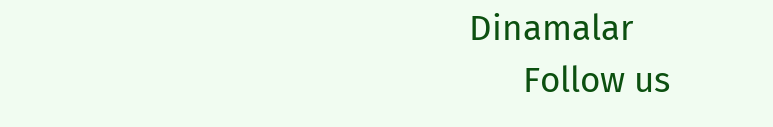Dinamalar
      Follow us